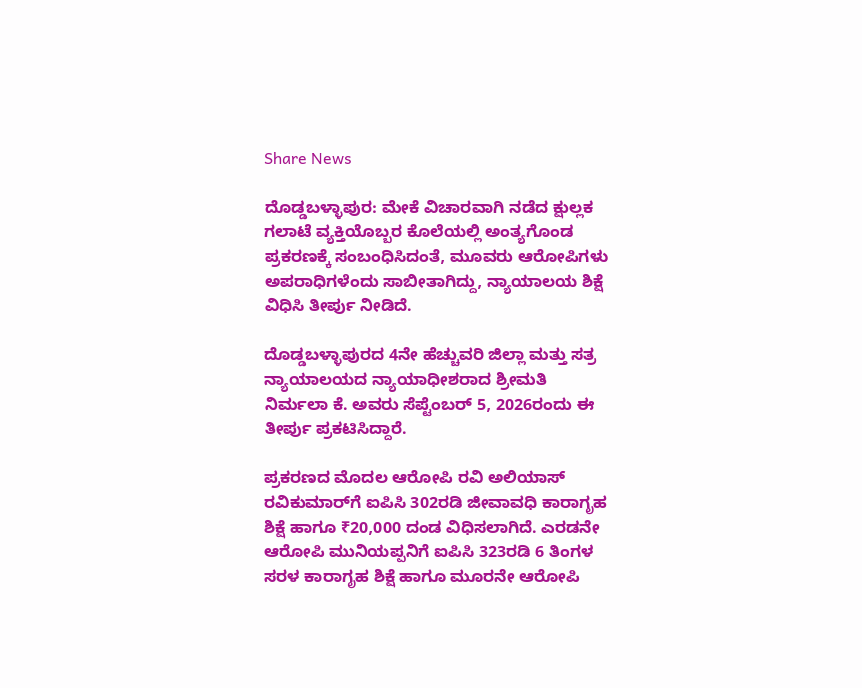Share News

ದೊಡ್ಡಬಳ್ಳಾಪುರ: ಮೇಕೆ ವಿಚಾರವಾಗಿ ನಡೆದ ಕ್ಷುಲ್ಲಕ ಗಲಾಟೆ ವ್ಯಕ್ತಿಯೊಬ್ಬರ ಕೊಲೆಯಲ್ಲಿ ಅಂತ್ಯಗೊಂಡ ಪ್ರಕರಣಕ್ಕೆ ಸಂಬಂಧಿಸಿದಂತೆ, ಮೂವರು ಆರೋಪಿಗಳು ಅಪರಾಧಿಗಳೆಂದು ಸಾಬೀತಾಗಿದ್ದು, ನ್ಯಾಯಾಲಯ ಶಿಕ್ಷೆ ವಿಧಿಸಿ ತೀರ್ಪು ನೀಡಿದೆ.

ದೊಡ್ಡಬಳ್ಳಾಪುರದ 4ನೇ ಹೆಚ್ಚುವರಿ ಜಿಲ್ಲಾ ಮತ್ತು ಸತ್ರ ನ್ಯಾಯಾಲಯದ ನ್ಯಾಯಾಧೀಶರಾದ ಶ್ರೀಮತಿ ನಿರ್ಮಲಾ ಕೆ. ಅವರು ಸೆಪ್ಟೆಂಬರ್ 5, 2026ರಂದು ಈ ತೀರ್ಪು ಪ್ರಕಟಿಸಿದ್ದಾರೆ.

ಪ್ರಕರಣದ ಮೊದಲ ಆರೋಪಿ ರವಿ ಅಲಿಯಾಸ್ ರವಿಕುಮಾರ್‌ಗೆ ಐಪಿಸಿ 302ರಡಿ ಜೀವಾವಧಿ ಕಾರಾಗೃಹ ಶಿಕ್ಷೆ ಹಾಗೂ ₹20,000 ದಂಡ ವಿಧಿಸಲಾಗಿದೆ. ಎರಡನೇ ಆರೋಪಿ ಮುನಿಯಪ್ಪನಿಗೆ ಐಪಿಸಿ 323ರಡಿ 6 ತಿಂಗಳ ಸರಳ ಕಾರಾಗೃಹ ಶಿಕ್ಷೆ ಹಾಗೂ ಮೂರನೇ ಆರೋಪಿ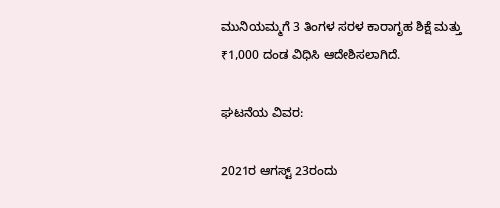ಮುನಿಯಮ್ಮಗೆ 3 ತಿಂಗಳ ಸರಳ ಕಾರಾಗೃಹ ಶಿಕ್ಷೆ ಮತ್ತು ₹1,000 ದಂಡ ವಿಧಿಸಿ ಆದೇಶಿಸಲಾಗಿದೆ.

ಘಟನೆಯ ವಿವರ:

2021ರ ಆಗಸ್ಟ್ 23ರಂದು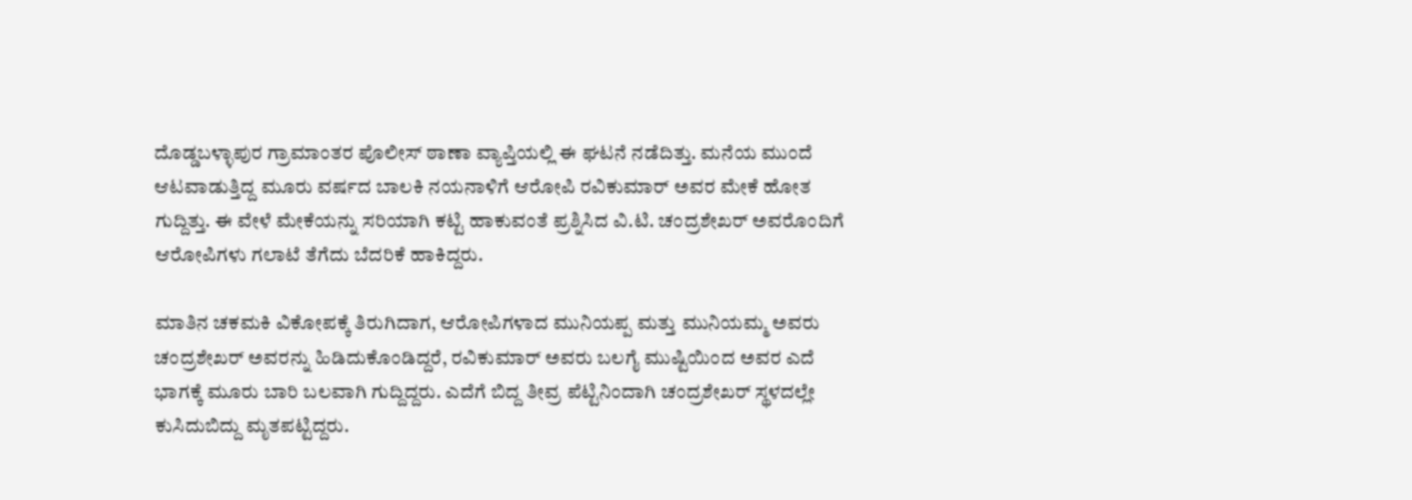ದೊಡ್ಡಬಳ್ಳಾಪುರ ಗ್ರಾಮಾಂತರ ಪೊಲೀಸ್ ಠಾಣಾ ವ್ಯಾಪ್ತಿಯಲ್ಲಿ ಈ ಘಟನೆ ನಡೆದಿತ್ತು. ಮನೆಯ ಮುಂದೆ ಆಟವಾಡುತ್ತಿದ್ದ ಮೂರು ವರ್ಷದ ಬಾಲಕಿ ನಯನಾಳಿಗೆ ಆರೋಪಿ ರವಿಕುಮಾರ್ ಅವರ ಮೇಕೆ ಹೋತ ಗುದ್ದಿತ್ತು. ಈ ವೇಳೆ ಮೇಕೆಯನ್ನು ಸರಿಯಾಗಿ ಕಟ್ಟಿ ಹಾಕುವಂತೆ ಪ್ರಶ್ನಿಸಿದ ವಿ.ಟಿ. ಚಂದ್ರಶೇಖರ್ ಅವರೊಂದಿಗೆ ಆರೋಪಿಗಳು ಗಲಾಟೆ ತೆಗೆದು ಬೆದರಿಕೆ ಹಾಕಿದ್ದರು.

ಮಾತಿನ ಚಕಮಕಿ ವಿಕೋಪಕ್ಕೆ ತಿರುಗಿದಾಗ, ಆರೋಪಿಗಳಾದ ಮುನಿಯಪ್ಪ ಮತ್ತು ಮುನಿಯಮ್ಮ ಅವರು ಚಂದ್ರಶೇಖರ್ ಅವರನ್ನು ಹಿಡಿದುಕೊಂಡಿದ್ದರೆ, ರವಿಕುಮಾರ್ ಅವರು ಬಲಗೈ ಮುಷ್ಟಿಯಿಂದ ಅವರ ಎದೆ ಭಾಗಕ್ಕೆ ಮೂರು ಬಾರಿ ಬಲವಾಗಿ ಗುದ್ದಿದ್ದರು. ಎದೆಗೆ ಬಿದ್ದ ತೀವ್ರ ಪೆಟ್ಟಿನಿಂದಾಗಿ ಚಂದ್ರಶೇಖರ್ ಸ್ಥಳದಲ್ಲೇ ಕುಸಿದುಬಿದ್ದು ಮೃತಪಟ್ಟಿದ್ದರು.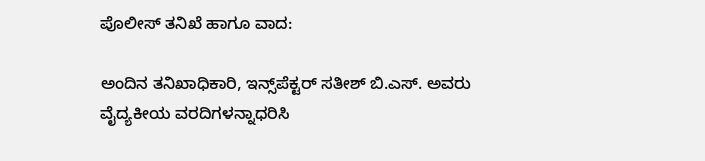ಪೊಲೀಸ್ ತನಿಖೆ ಹಾಗೂ ವಾದ:

ಅಂದಿನ ತನಿಖಾಧಿಕಾರಿ, ಇನ್ಸ್‌ಪೆಕ್ಟರ್ ಸತೀಶ್ ಬಿ.ಎಸ್. ಅವರು ವೈದ್ಯಕೀಯ ವರದಿಗಳನ್ನಾಧರಿಸಿ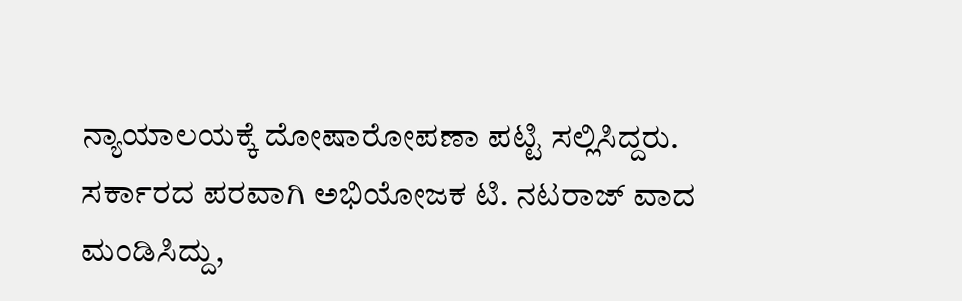ನ್ಯಾಯಾಲಯಕ್ಕೆ ದೋಷಾರೋಪಣಾ ಪಟ್ಟಿ ಸಲ್ಲಿಸಿದ್ದರು. ಸರ್ಕಾರದ ಪರವಾಗಿ ಅಭಿಯೋಜಕ ಟಿ. ನಟರಾಜ್ ವಾದ ಮಂಡಿಸಿದ್ದು,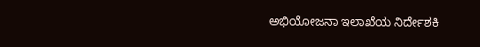ಅಭಿಯೋಜನಾ ಇಲಾಖೆಯ ನಿರ್ದೇಶಕಿ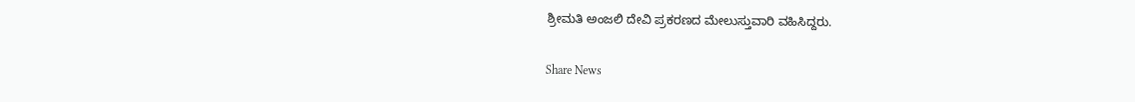ಶ್ರೀಮತಿ ಅಂಜಲಿ ದೇವಿ ಪ್ರಕರಣದ ಮೇಲುಸ್ತುವಾರಿ ವಹಿಸಿದ್ದರು.


Share News